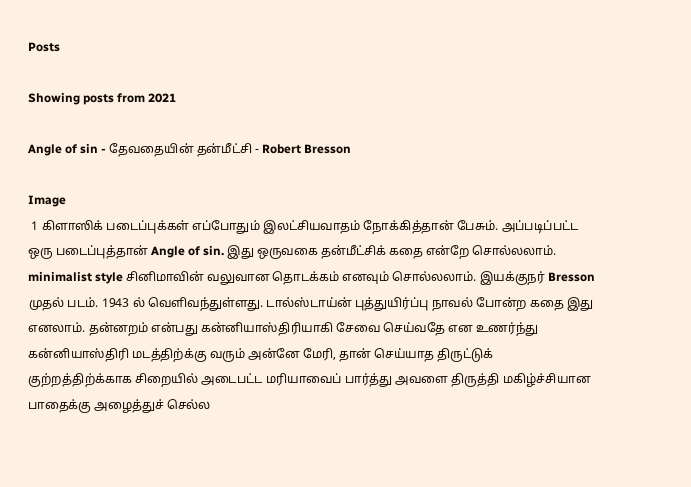Posts

Showing posts from 2021

Angle of sin - தேவதையின் தன்மீட்சி - Robert Bresson

Image
 1 கிளாஸிக் படைப்புக்கள் எப்போதும் இலட்சியவாதம் நோக்கித்தான் பேசும். அப்படிப்பட்ட ஒரு படைப்புத்தான் Angle of sin. இது ஒருவகை தன்மீட்சிக் கதை என்றே சொல்லலாம். minimalist style சினிமாவின் வலுவான தொடக்கம் எனவும் சொல்லலாம். இயக்குநர் Bresson முதல் படம். 1943 ல் வெளிவந்துள்ளது. டால்ஸ்டாய்ன் புத்துயிர்ப்பு நாவல் போன்ற கதை இது எனலாம். தன்னறம் என்பது கன்னியாஸ்திரியாகி சேவை செய்வதே என உணர்ந்து கன்னியாஸ்திரி மடத்திற்க்கு வரும் அன்னே மேரி, தான் செய்யாத திருட்டுக் குற்றத்திற்க்காக சிறையில் அடைபட்ட மரியாவைப் பார்த்து அவளை திருத்தி மகிழ்ச்சியான பாதைக்கு அழைத்துச் செல்ல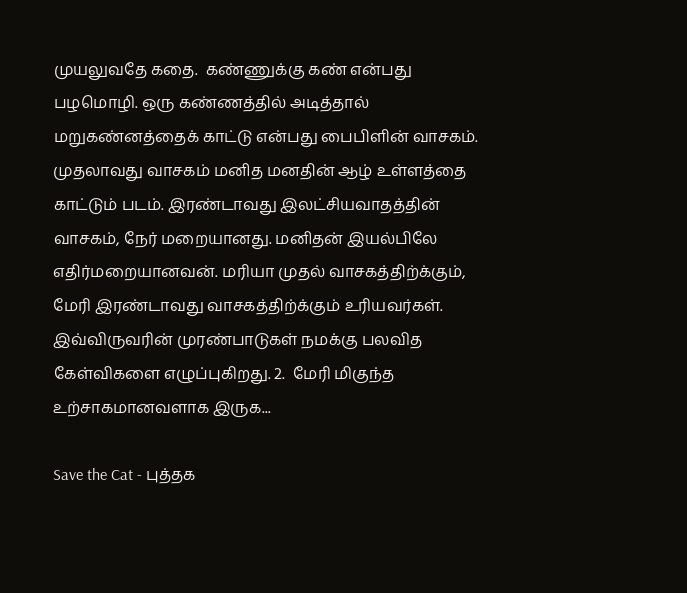முயலுவதே கதை.  கண்ணுக்கு கண் என்பது பழமொழி. ஒரு கண்ணத்தில் அடித்தால் மறுகண்னத்தைக் காட்டு என்பது பைபிளின் வாசகம். முதலாவது வாசகம் மனித மனதின் ஆழ் உள்ளத்தை காட்டும் படம். இரண்டாவது இலட்சியவாதத்தின் வாசகம், நேர் மறையானது. மனிதன் இயல்பிலே எதிர்மறையானவன். மரியா முதல் வாசகத்திற்க்கும், மேரி இரண்டாவது வாசகத்திற்க்கும் உரியவர்கள். இவ்விருவரின் முரண்பாடுகள் நமக்கு பலவித கேள்விகளை எழுப்புகிறது. 2.  மேரி மிகுந்த உற்சாகமானவளாக இருக...

Save the Cat - புத்தக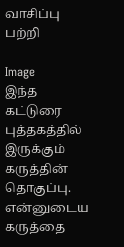வாசிப்பு பற்றி

Image
இந்த கட்டுரை புத்தகத்தில் இருக்கும் கருத்தின் தொகுப்பு.  என்னுடைய கருத்தை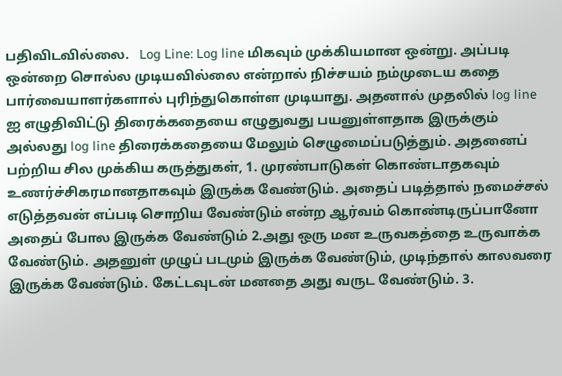பதிவிடவில்லை.   Log Line: Log line மிகவும் முக்கியமான ஒன்று. அப்படி ஒன்றை சொல்ல முடியவில்லை என்றால் நிச்சயம் நம்முடைய கதை பார்வையாளர்களால் புரிந்துகொள்ள முடியாது. அதனால் முதலில் log line ஐ எழுதிவிட்டு திரைக்கதையை எழுதுவது பயனுள்ளதாக இருக்கும் அல்லது log line திரைக்கதையை மேலும் செழுமைப்படுத்தும். அதனைப் பற்றிய சில முக்கிய கருத்துகள், 1. முரண்பாடுகள் கொண்டாதகவும் உணர்ச்சிகரமானதாகவும் இருக்க வேண்டும். அதைப் படித்தால் நமைச்சல் எடுத்தவன் எப்படி சொறிய வேண்டும் என்ற ஆர்வம் கொண்டிருப்பானோ அதைப் போல இருக்க வேண்டும் 2.அது ஒரு மன உருவகத்தை உருவாக்க வேண்டும். அதனுள் முழுப் படமும் இருக்க வேண்டும், முடிந்தால் காலவரை இருக்க வேண்டும். கேட்டவுடன் மனதை அது வருட வேண்டும். 3.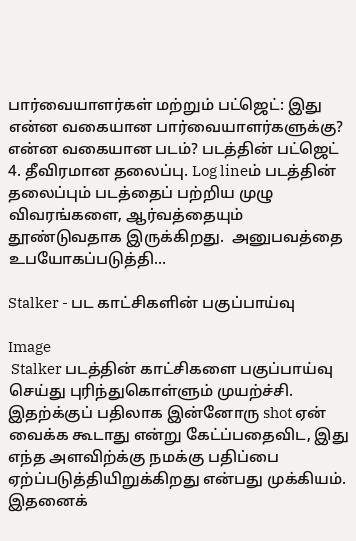பார்வையாளர்கள் மற்றும் பட்ஜெட்: இது என்ன வகையான பார்வையாளர்களுக்கு? என்ன வகையான படம்? படத்தின் பட்ஜெட் 4. தீவிரமான தலைப்பு. Log lineம் படத்தின் தலைப்பும் படத்தைப் பற்றிய முழு விவரங்களை, ஆர்வத்தையும் தூண்டுவதாக இருக்கிறது.  அனுபவத்தை உபயோகப்படுத்தி...

Stalker - பட காட்சிகளின் பகுப்பாய்வு

Image
 Stalker படத்தின் காட்சிகளை பகுப்பாய்வு செய்து புரிந்துகொள்ளும் முயற்ச்சி. இதற்க்குப் பதிலாக இன்னோரு shot ஏன் வைக்க கூடாது என்று கேட்ப்பதைவிட, இது எந்த அளவிற்க்கு நமக்கு பதிப்பை ஏற்ப்படுத்தியிறுக்கிறது என்பது முக்கியம். இதனைக்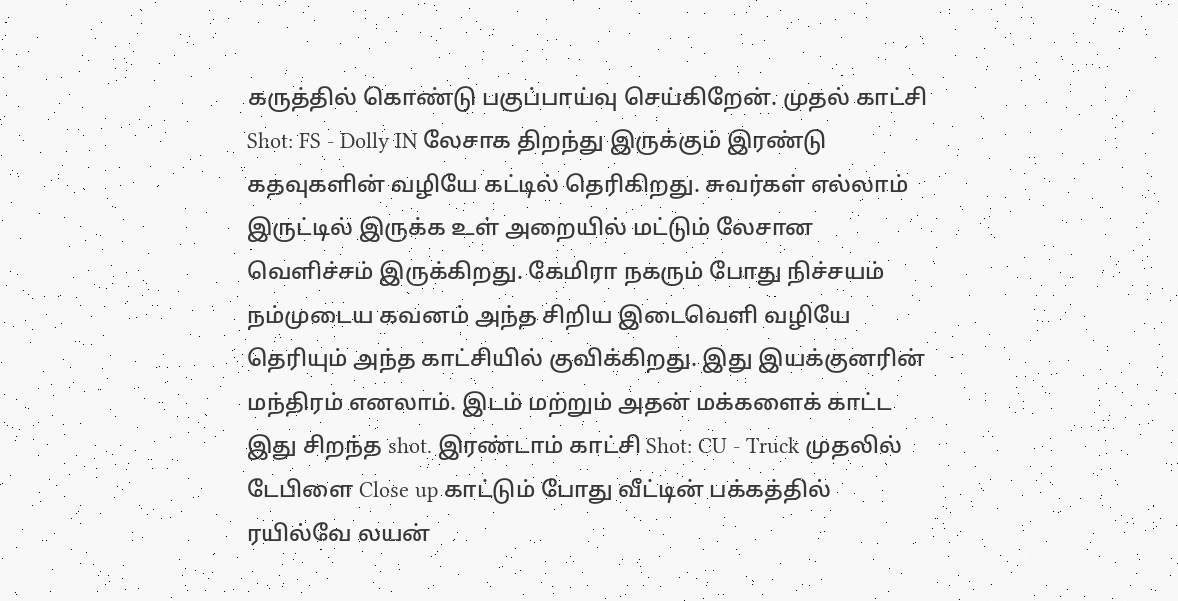கருத்தில் கொண்டு பகுப்பாய்வு செய்கிறேன். முதல் காட்சி  Shot: FS - Dolly IN லேசாக திறந்து இருக்கும் இரண்டு கதவுகளின் வழியே கட்டில் தெரிகிறது. சுவர்கள் எல்லாம் இருட்டில் இருக்க உள் அறையில் மட்டும் லேசான வெளிச்சம் இருக்கிறது. கேமிரா நகரும் போது நிச்சயம் நம்முடைய கவனம் அந்த சிறிய இடைவெளி வழியே தெரியும் அந்த காட்சியில் குவிக்கிறது. இது இயக்குனரின் மந்திரம் எனலாம். இடம் மற்றும் அதன் மக்களைக் காட்ட இது சிறந்த shot. இரண்டாம் காட்சி Shot: CU - Truck முதலில் டேபிளை Close up காட்டும் போது வீட்டின் பக்கத்தில் ரயில்வே லயன்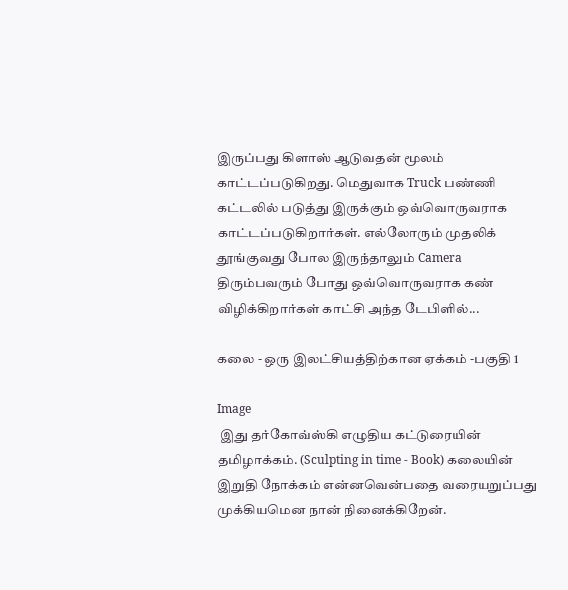இருப்பது கிளாஸ் ஆடுவதன் மூலம் காட்டப்படுகிறது. மெதுவாக Truck பண்ணி கட்டலில் படுத்து இருக்கும் ஒவ்வொருவராக காட்டப்படுகிறார்கள். எல்லோரும் முதலிக் தூங்குவது போல இருந்தாலும் Camera திரும்பவரும் போது ஒவ்வொருவராக கண் விழிக்கிறார்கள் காட்சி அந்த டேபிளில்...

கலை - ஒரு இலட்சியத்திற்கான ஏக்கம் -பகுதி 1

Image
 இது தர்கோவ்ஸ்கி எழுதிய கட்டுரையின் தமிழாக்கம். (Sculpting in time - Book) கலையின் இறுதி நோக்கம் என்னவென்பதை வரையறுப்பது முக்கியமென நான் நினைக்கிறேன்.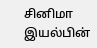சினிமா இயல்பின்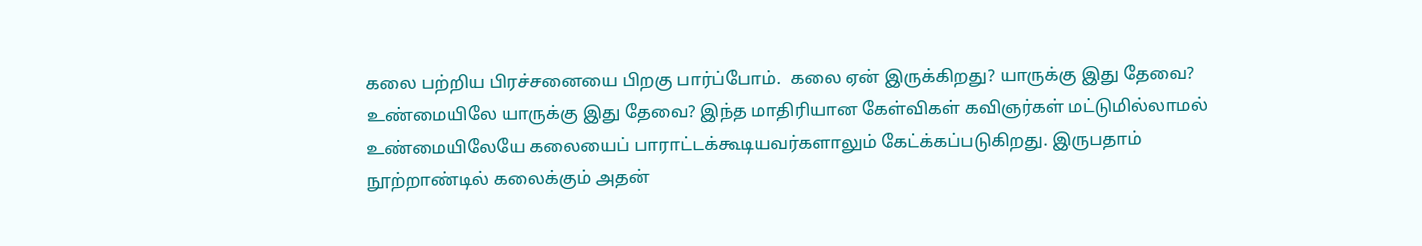கலை பற்றிய பிரச்சனையை பிறகு பார்ப்போம்.  கலை ஏன் இருக்கிறது? யாருக்கு இது தேவை? உண்மையிலே யாருக்கு இது தேவை? இந்த மாதிரியான கேள்விகள் கவிஞர்கள் மட்டுமில்லாமல் உண்மையிலேயே கலையைப் பாராட்டக்கூடியவர்களாலும் கேட்க்கப்படுகிறது. இருபதாம் நூற்றாண்டில் கலைக்கும் அதன்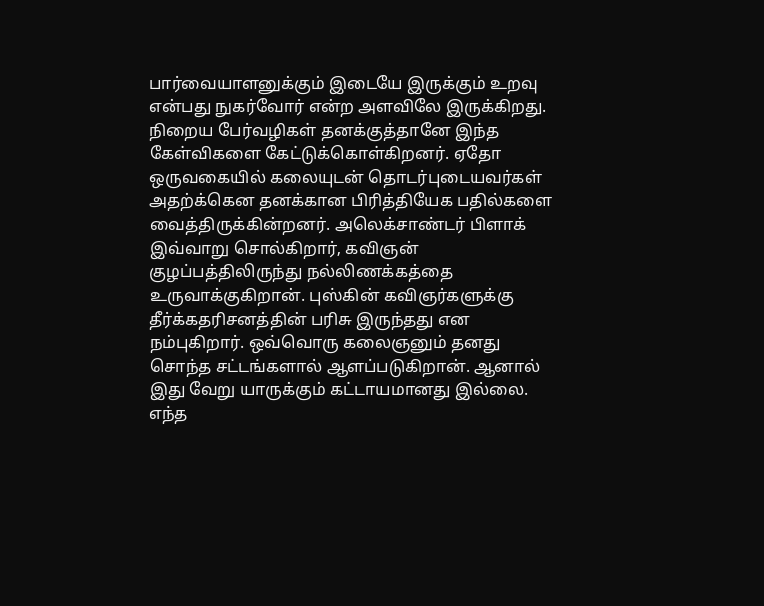பார்வையாளனுக்கும் இடையே இருக்கும் உறவு என்பது நுகர்வோர் என்ற அளவிலே இருக்கிறது.  நிறைய பேர்வழிகள் தனக்குத்தானே இந்த கேள்விகளை கேட்டுக்கொள்கிறனர். ஏதோ ஒருவகையில் கலையுடன் தொடர்புடையவர்கள் அதற்க்கென தனக்கான பிரித்தியேக பதில்களை வைத்திருக்கின்றனர். அலெக்சாண்டர் பிளாக் இவ்வாறு சொல்கிறார், கவிஞன் குழப்பத்திலிருந்து நல்லிணக்கத்தை உருவாக்குகிறான். புஸ்கின் கவிஞர்களுக்கு தீர்க்கதரிசனத்தின் பரிசு இருந்தது என நம்புகிறார். ஒவ்வொரு கலைஞனும் தனது சொந்த சட்டங்களால் ஆளப்படுகிறான். ஆனால் இது வேறு யாருக்கும் கட்டாயமானது இல்லை.  எந்த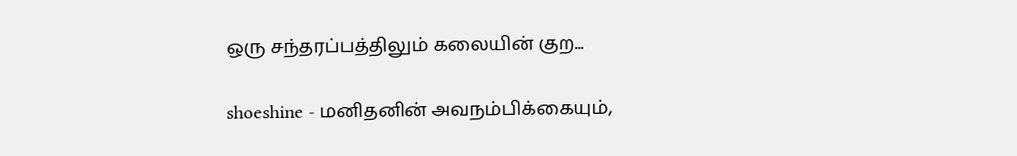ஒரு சந்தரப்பத்திலும் கலையின் குற...

shoeshine - மனிதனின் அவநம்பிக்கையும்,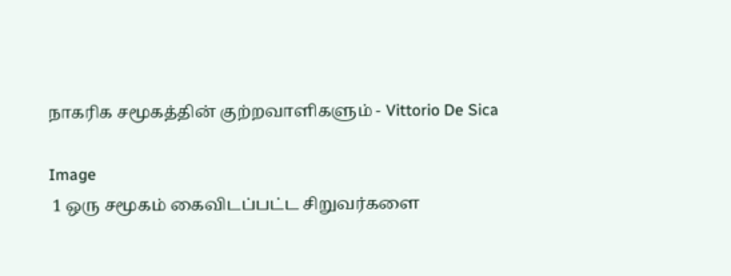நாகரிக சமூகத்தின் குற்றவாளிகளும் - Vittorio De Sica

Image
 1 ஒரு சமூகம் கைவிடப்பட்ட சிறுவர்களை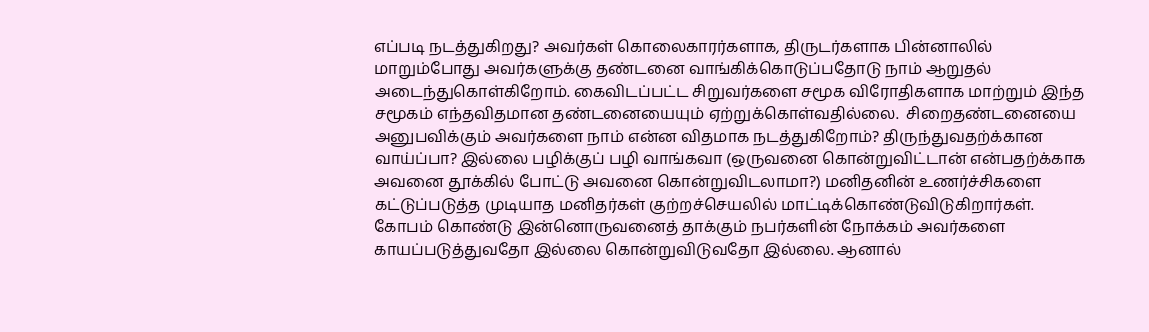எப்படி நடத்துகிறது? அவர்கள் கொலைகாரர்களாக, திருடர்களாக பின்னாலில் மாறும்போது அவர்களுக்கு தண்டனை வாங்கிக்கொடுப்பதோடு நாம் ஆறுதல் அடைந்துகொள்கிறோம். கைவிடப்பட்ட சிறுவர்களை சமூக விரோதிகளாக மாற்றும் இந்த சமூகம் எந்தவிதமான தண்டனையையும் ஏற்றுக்கொள்வதில்லை.  சிறைதண்டனையை அனுபவிக்கும் அவர்களை நாம் என்ன விதமாக நடத்துகிறோம்? திருந்துவதற்க்கான வாய்ப்பா? இல்லை பழிக்குப் பழி வாங்கவா (ஒருவனை கொன்றுவிட்டான் என்பதற்க்காக அவனை தூக்கில் போட்டு அவனை கொன்றுவிடலாமா?) மனிதனின் உணர்ச்சிகளை கட்டுப்படுத்த முடியாத மனிதர்கள் குற்றச்செயலில் மாட்டிக்கொண்டுவிடுகிறார்கள். கோபம் கொண்டு இன்னொருவனைத் தாக்கும் நபர்களின் நோக்கம் அவர்களை காயப்படுத்துவதோ இல்லை கொன்றுவிடுவதோ இல்லை. ஆனால்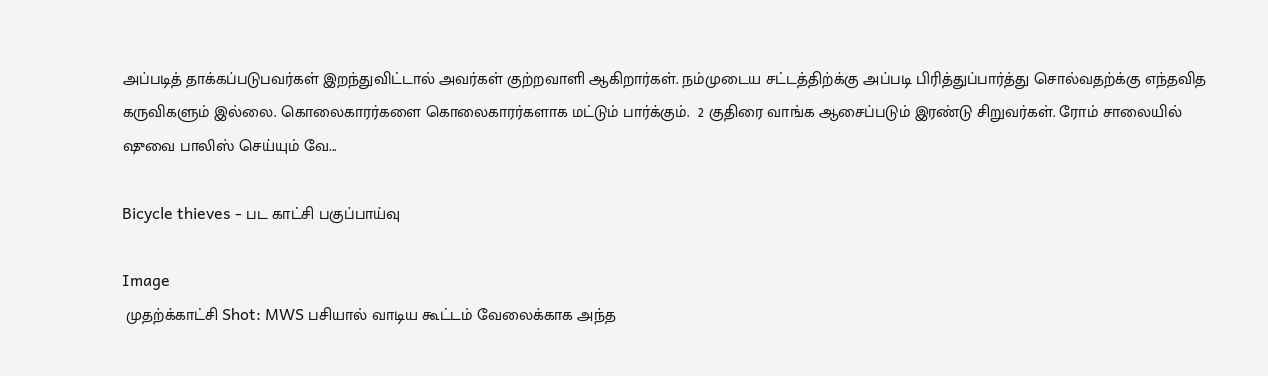அப்படித் தாக்கப்படுபவர்கள் இறந்துவிட்டால் அவர்கள் குற்றவாளி ஆகிறார்கள். நம்முடைய சட்டத்திற்க்கு அப்படி பிரித்துப்பார்த்து சொல்வதற்க்கு எந்தவித கருவிகளும் இல்லை. கொலைகாரர்களை கொலைகாரர்களாக மட்டும் பார்க்கும்.  2 குதிரை வாங்க ஆசைப்படும் இரண்டு சிறுவர்கள். ரோம் சாலையில் ஷுவை பாலிஸ் செய்யும் வே...

Bicycle thieves - பட காட்சி பகுப்பாய்வு

Image
 முதற்க்காட்சி Shot: MWS பசியால் வாடிய கூட்டம் வேலைக்காக அந்த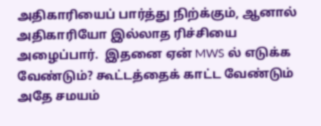அதிகாரியைப் பார்த்து நிற்க்கும், ஆனால் அதிகாரியோ இல்லாத ரிச்சியை அழைப்பார்.  இதனை ஏன் MWS ல் எடுக்க வேண்டும்? கூட்டத்தைக் காட்ட வேண்டும் அதே சமயம்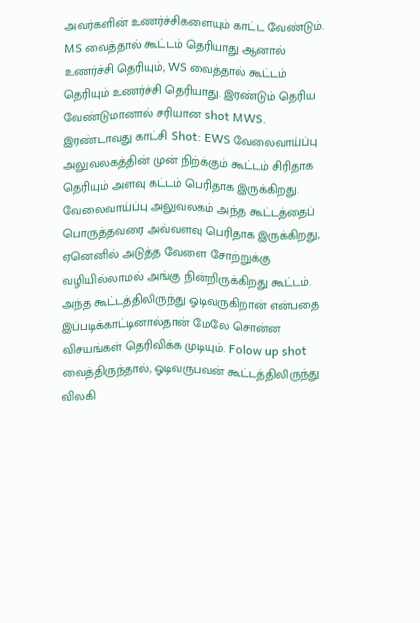அவர்களின் உணர்ச்சிகளையும் காட்ட வேண்டும். MS வைத்தால் கூட்டம் தெரியாது ஆனால் உணர்ச்சி தெரியும், WS வைத்தால் கூட்டம் தெரியும் உணர்ச்சி தெரியாது. இரண்டும் தெரிய வேண்டுமானால் சரியான shot MWS.  இரண்டாவது காட்சி Shot: EWS வேலைவாய்ப்பு அலுவலகத்தின் முன் நிற்க்கும் கூட்டம் சிரிதாக தெரியும் அளவு கட்டம் பெரிதாக இருக்கிறது. வேலைவாய்ப்பு அலுவலகம் அந்த கூட்டத்தைப் பொருத்தவரை அவ்வளவு பெரிதாக இருக்கிறது, ஏனெனில் அடுத்த வேளை சோற்றுக்கு வழியில்லாமல் அங்கு நின்றிருக்கிறது கூட்டம். அந்த கூட்டத்திலிருந்து ஓடிவருகிறான் என்பதை இப்படிக்காட்டினால்தான் மேலே சொன்ன விசயங்கள் தெரிவிக்க முடியும். Folow up shot வைத்திருந்தால், ஓடிவருபவன் கூட்டத்திலிருந்து விலகி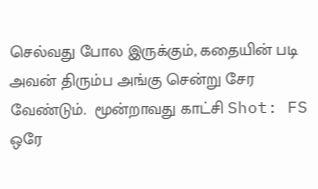செல்வது போல இருக்கும், கதையின் படி அவன் திரும்ப அங்கு சென்று சேர வேண்டும்.  மூன்றாவது காட்சி Shot: FS ஒரே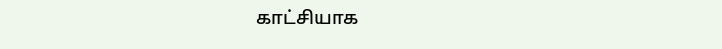காட்சியாக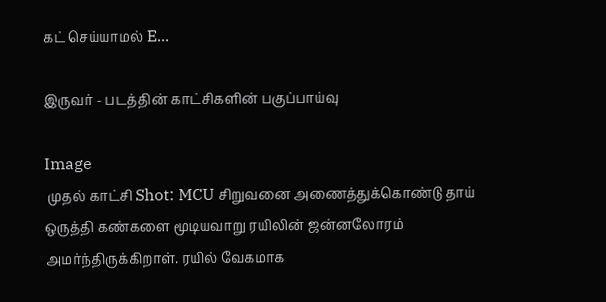கட் செய்யாமல் E...

இருவர் - படத்தின் காட்சிகளின் பகுப்பாய்வு

Image
 முதல் காட்சி Shot: MCU சிறுவனை அணைத்துக்கொண்டு தாய் ஒருத்தி கண்களை மூடியவாறு ரயிலின் ஜன்னலோரம் அமர்ந்திருக்கிறாள். ரயில் வேகமாக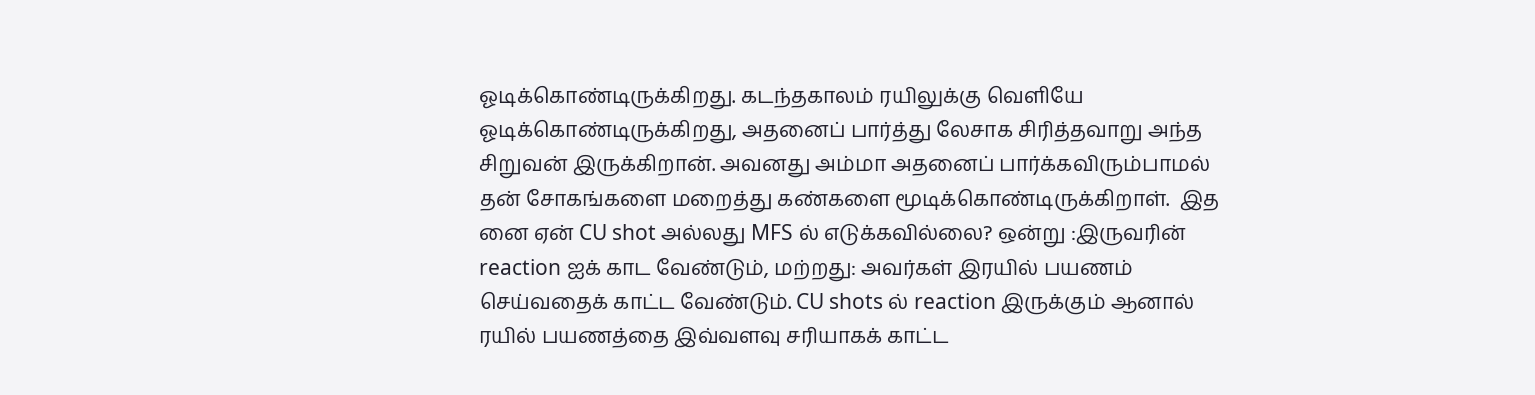ஓடிக்கொண்டிருக்கிறது. கடந்தகாலம் ரயிலுக்கு வெளியே ஓடிக்கொண்டிருக்கிறது, அதனைப் பார்த்து லேசாக சிரித்தவாறு அந்த சிறுவன் இருக்கிறான். அவனது அம்மா அதனைப் பார்க்கவிரும்பாமல் தன் சோகங்களை மறைத்து கண்களை மூடிக்கொண்டிருக்கிறாள்.  இத னை ஏன் CU shot அல்லது MFS ல் எடுக்கவில்லை? ஒன்று :இருவரின் reaction ஐக் காட வேண்டும், மற்றது: அவர்கள் இரயில் பயணம் செய்வதைக் காட்ட வேண்டும். CU shots ல் reaction இருக்கும் ஆனால் ரயில் பயணத்தை இவ்வளவு சரியாகக் காட்ட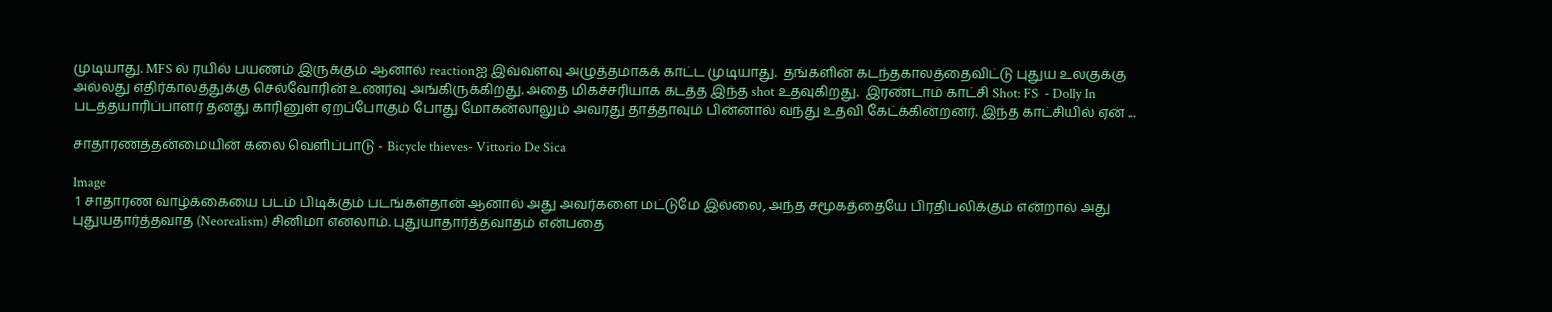முடியாது. MFS ல் ரயில் பயணம் இருக்கும் ஆனால் reactionஐ இவ்வளவு அழுத்தமாகக் காட்ட முடியாது.  தங்களின் கடந்தகாலத்தைவிட்டு புதுய உலகுக்கு அல்லது எதிர்காலத்துக்கு செல்வோரின் உணர்வு அங்கிருக்கிறது. அதை மிகச்சரியாக கடத்த இந்த shot உதவுகிறது.  இரண்டாம் காட்சி Shot: FS  - Dolly In படத்தயாரிப்பாளர் தனது காரினுள் ஏறப்போகும் போது மோகன்லாலும் அவரது தாத்தாவும் பின்னால் வந்து உதவி கேட்க்கின்றனர். இந்த காட்சியில் ஏன் ...

சாதாரணத்தன்மையின் கலை வெளிப்பாடு - Bicycle thieves- Vittorio De Sica

Image
 1 சாதாரண வாழ்க்கையை படம் பிடிக்கும் படங்கள்தான் ஆனால் அது அவர்களை மட்டுமே இல்லை, அந்த சமூகத்தையே பிரதிபலிக்கும் என்றால் அது புதுயதார்த்தவாத (Neorealism) சினிமா எனலாம். புதுயாதார்த்தவாதம் என்பதை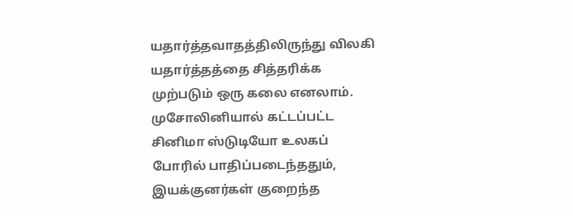யதார்த்தவாதத்திலிருந்து விலகி யதார்த்தத்தை சித்தரிக்க முற்படும் ஒரு கலை எனலாம்.  முசோலினியால் கட்டப்பட்ட சினிமா ஸ்டுடியோ உலகப் போரில் பாதிப்படைந்ததும், இயக்குனர்கள் குறைந்த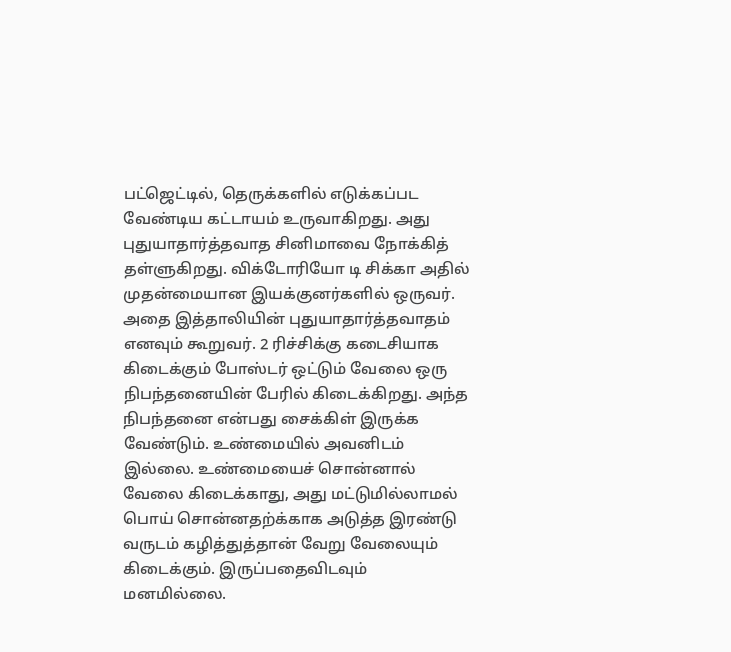பட்ஜெட்டில், தெருக்களில் எடுக்கப்பட வேண்டிய கட்டாயம் உருவாகிறது. அது புதுயாதார்த்தவாத சினிமாவை நோக்கித் தள்ளுகிறது. விக்டோரியோ டி சிக்கா அதில் முதன்மையான இயக்குனர்களில் ஒருவர். அதை இத்தாலியின் புதுயாதார்த்தவாதம் எனவும் கூறுவர். 2 ரிச்சிக்கு கடைசியாக கிடைக்கும் போஸ்டர் ஒட்டும் வேலை ஒரு நிபந்தனையின் பேரில் கிடைக்கிறது. அந்த நிபந்தனை என்பது சைக்கிள் இருக்க வேண்டும். உண்மையில் அவனிடம் இல்லை. உண்மையைச் சொன்னால் வேலை கிடைக்காது, அது மட்டுமில்லாமல் பொய் சொன்னதற்க்காக அடுத்த இரண்டு வருடம் கழித்துத்தான் வேறு வேலையும் கிடைக்கும். இருப்பதைவிடவும் மனமில்லை.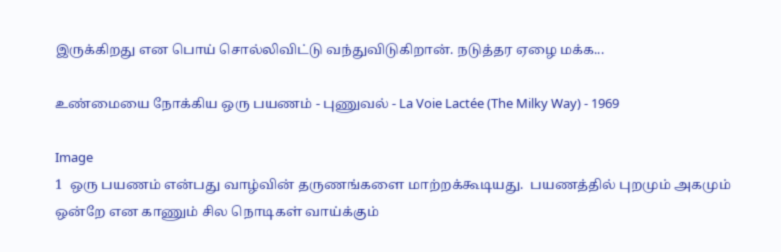இருக்கிறது என பொய் சொல்லிவிட்டு வந்துவிடுகிறான். நடுத்தர ஏழை மக்க...

உண்மையை நோக்கிய ஒரு பயணம் - புணுவல் - La Voie Lactée (The Milky Way) - 1969

Image
1  ஒரு பயணம் என்பது வாழ்வின் தருணங்களை மாற்றக்கூடியது.  பயணத்தில் புறமும் அகமும் ஒன்றே என காணும் சில நொடிகள் வாய்க்கும்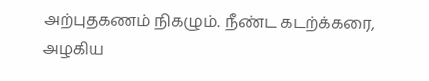அற்புதகணம் நிகழும். நீண்ட கடற்க்கரை, அழகிய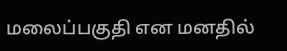மலைப்பகுதி என மனதில்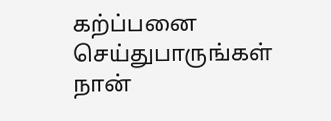கற்ப்பனை செய்துபாருங்கள் நான்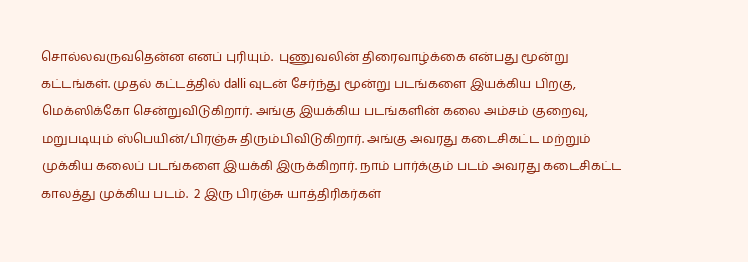சொல்லவருவதென்ன எனப் புரியும்.  புணுவலின் திரைவாழ்க்கை என்பது மூன்று கட்டங்கள். முதல் கட்டத்தில் dalli வுடன் சேர்ந்து மூன்று படங்களை இயக்கிய பிறகு, மெக்ஸிக்கோ சென்றுவிடுகிறார். அங்கு இயக்கிய படங்களின் கலை அம்சம் குறைவு, மறுபடியும் ஸ்பெயின்/பிரஞ்சு திரும்பிவிடுகிறார். அங்கு அவரது கடைசிகட்ட மற்றும் முக்கிய கலைப் படங்களை இயக்கி இருக்கிறார். நாம் பார்க்கும் படம் அவரது கடைசிகட்ட காலத்து முக்கிய படம்.  2 இரு பிரஞ்சு யாத்திரிகர்கள்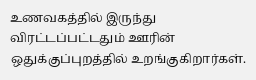உணவகத்தில் இருந்து  விரட்டப்பட்டதும் ஊரின் ஒதுக்குப்புறத்தில் உறங்குகிறார்கள்.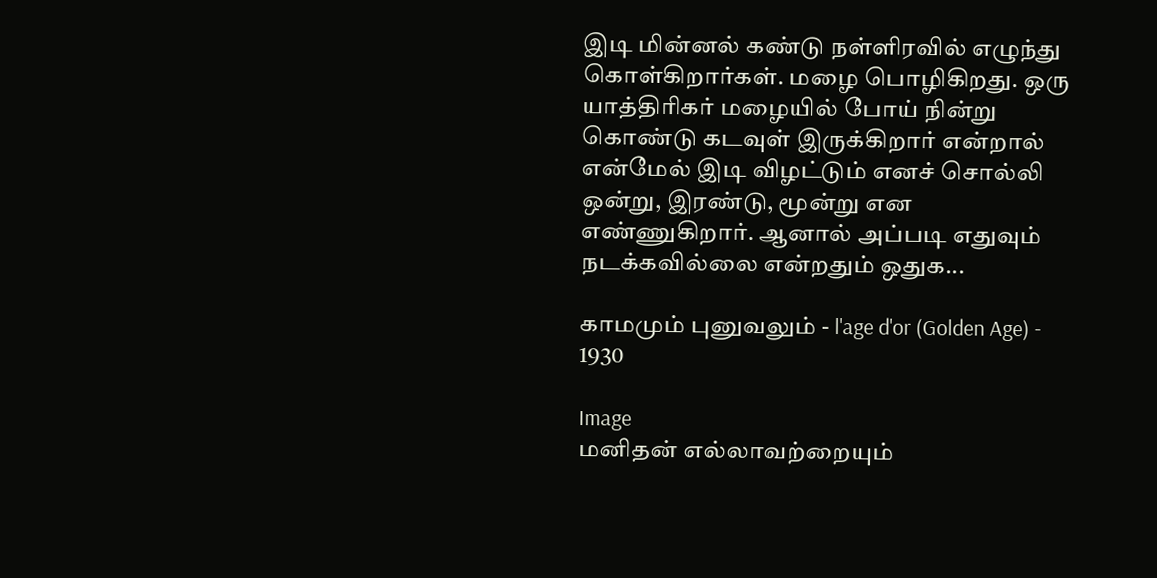இடி மின்னல் கண்டு நள்ளிரவில் எழுந்து கொள்கிறார்கள். மழை பொழிகிறது. ஒரு யாத்திரிகர் மழையில் போய் நின்று கொண்டு கடவுள் இருக்கிறார் என்றால் என்மேல் இடி விழட்டும் எனச் சொல்லி ஒன்று, இரண்டு, மூன்று என எண்ணுகிறார். ஆனால் அப்படி எதுவும் நடக்கவில்லை என்றதும் ஒதுக...

காமமும் புனுவலும் - l'age d'or (Golden Age) - 1930

Image
மனிதன் எல்லாவற்றையும்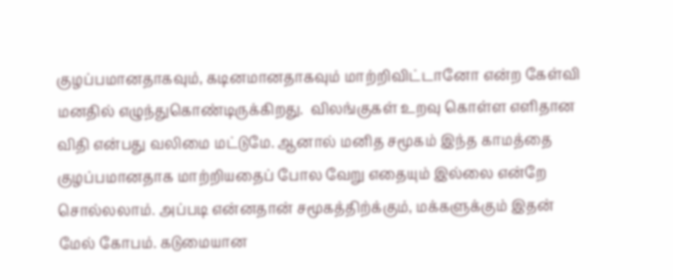குழப்பமானதாகவும், கடினமானதாகவும் மாற்றிவிட்டானோ என்ற கேள்வி மனதில் எழுந்துகொண்டிருக்கிறது.  விலங்குகள் உறவு கொள்ள எளிதான விதி என்பது வலிமை மட்டுமே. ஆனால் மனித சமூகம் இந்த காமத்தை குழப்பமானதாக மாற்றியதைப் போல வேறு எதையும் இல்லை என்றே சொல்லலாம். அப்படி என்னதான் சமூகத்திற்க்கும், மக்களுக்கும் இதன் மேல் கோபம். கடுமையான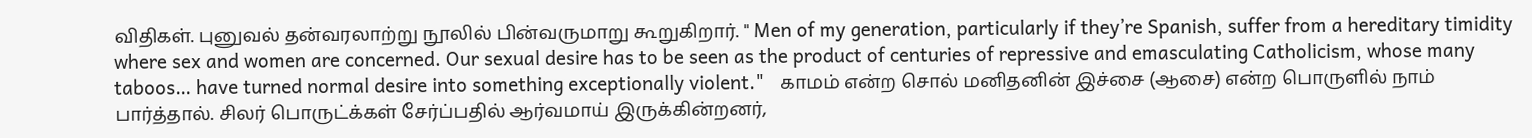விதிகள். புனுவல் தன்வரலாற்று நூலில் பின்வருமாறு கூறுகிறார். " Men of my generation, particularly if they’re Spanish, suffer from a hereditary timidity where sex and women are concerned. Our sexual desire has to be seen as the product of centuries of repressive and emasculating Catholicism, whose many taboos… have turned normal desire into something exceptionally violent."   காமம் என்ற சொல் மனிதனின் இச்சை (ஆசை) என்ற பொருளில் நாம் பார்த்தால். சிலர் பொருட்க்கள் சேர்ப்பதில் ஆர்வமாய் இருக்கின்றனர்,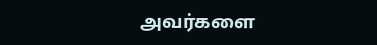அவர்களை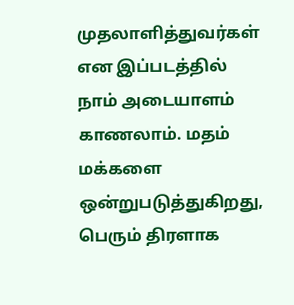முதலாளித்துவர்கள் என இப்படத்தில் நாம் அடையாளம் காணலாம். மதம் மக்களை ஒன்றுபடுத்துகிறது, பெரும் திரளாக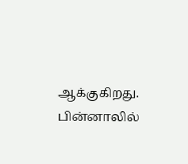ஆக்குகிறது. பின்னாலில்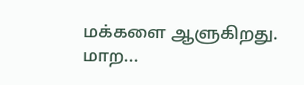மக்களை ஆளுகிறது. மாற...